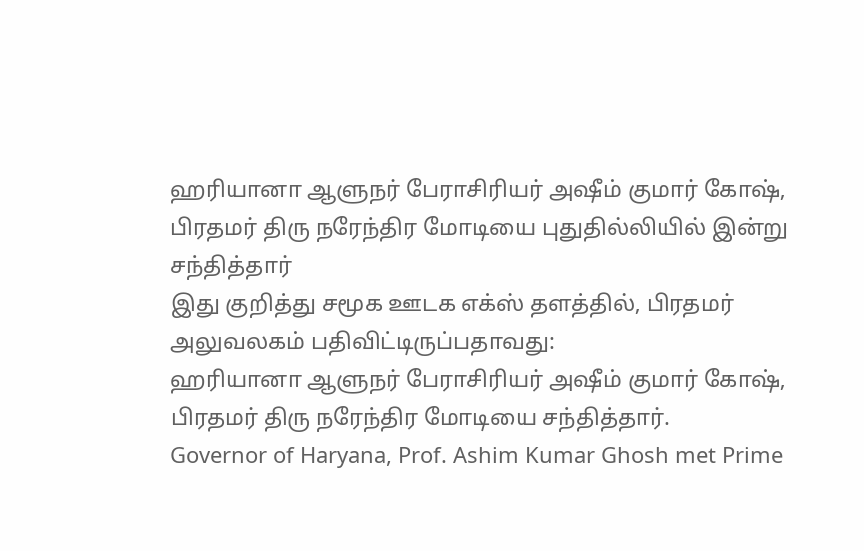ஹரியானா ஆளுநர் பேராசிரியர் அஷீம் குமார் கோஷ், பிரதமர் திரு நரேந்திர மோடியை புதுதில்லியில் இன்று சந்தித்தார்
இது குறித்து சமூக ஊடக எக்ஸ் தளத்தில், பிரதமர் அலுவலகம் பதிவிட்டிருப்பதாவது:
ஹரியானா ஆளுநர் பேராசிரியர் அஷீம் குமார் கோஷ், பிரதமர் திரு நரேந்திர மோடியை சந்தித்தார்.
Governor of Haryana, Prof. Ashim Kumar Ghosh met Prime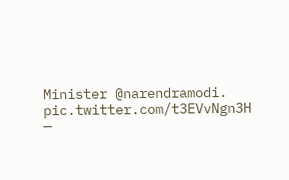Minister @narendramodi. pic.twitter.com/t3EVvNgn3H
—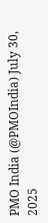PMO India (@PMOIndia) July 30, 2025